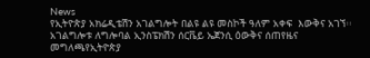News
የኢትዮጵያ አክሬዲቴሽን አገልግሎት በልዩ ልዩ መስኮች ዓለም አቀፍ  እውቅና አገኘ፡፡አገልግሎቱ ለግሎባል ኢንስፔክሽን ሰርቬይ ኤጀንሲ ዕውቅና ሰጠየዜና መግለጫየኢትዮጵያ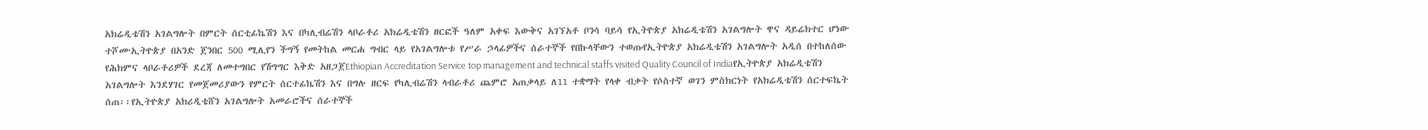አክሬዲቴሽን አገልግሎት በምርት ሰርቲፊኬሽን እና በካሊብሬሽን ላቦራቶሪ አክሬዲቴሽን ዘርፎች ዓለም አቀፍ እውቅና አገኘአቶ ቦንሳ ባይሳ የኢትዮጵያ አክሬዲቴሽን አገልግሎት ዋና ዳይሬክተር ሆነው ተሾሙኢትዮጵያ በአንድ ጀንበር 500 ሚሊየን ችግኝ የመትከል መርሐ ግብር ላይ የአገልግሎቱ የሥራ ኃላፊዎችና ሰራተኞች የበኩላቸውን ተወጡየኢትዮጵያ አክሬዲቴሽን አገልግሎት አዲሰ በተከለሰው የሕክምና ላቦራቶሪዎች ደረጃ ለመተግበር የሽግግር እቅድ አዘጋጀEthiopian Accreditation Service top management and technical staffs visited Quality Council of Indiaየኢትዮጵያ አክሬዲቴሽን አገልግሎት እንደሃገር የመጀመሪያውን የምርት ሰርተፊኬሽን እና በግሉ ዘርፍ የካሊብሬሽን ላብራቶሪ ጨምሮ አጠቃላይ ለ11 ተቋማት የላቀ ብቃት የሶስተኛ ወገን ምስክርነት የአክሬዲቴሽን ሰርተፍኬት ሰጠ፡፡የኢትዮጵያ አክሪዲቴሸን አገልግሎት አመራሮችና ሰራተኞች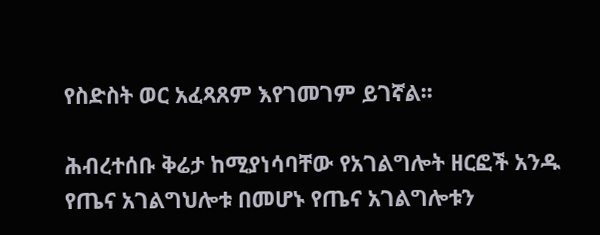የስድስት ወር አፈጻጸም እየገመገም ይገኛል፡፡

ሕብረተሰቡ ቅሬታ ከሚያነሳባቸው የአገልግሎት ዘርፎች አንዱ የጤና አገልግህሎቱ በመሆኑ የጤና አገልግሎቱን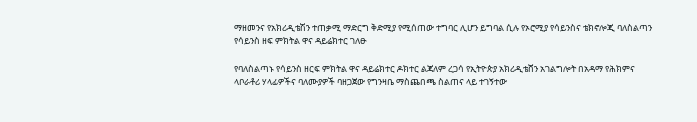ማዘመንና የአክሪዲቴሽን ተጠቃሚ ማድርግ ቅድሚያ የሚሰጠው ተግባር ሊሆን ይግባል ሲሉ የኦሮሚያ የሳይንስና ቴክኖሎጂ ባለስልጣን  የሳይንስ ዘፍ ምክትል ዋና ዳይሬክተር ገለፁ

የባለስልጣኑ የሳይንስ ዘርፍ ምክትል ዋና ዳይሬክተር ዶክተር ልጃለም ረጋሳ የኢትዮጵያ አክሪዲቴሸን አገልግሎት በአዳማ የሕክምና ላቦራቶሪ ሃላፊዎችና ባለሙያዎች ባዘጋጀው የግንዛቤ ማስጨበጫ ስልጠና ላይ ተገኝተው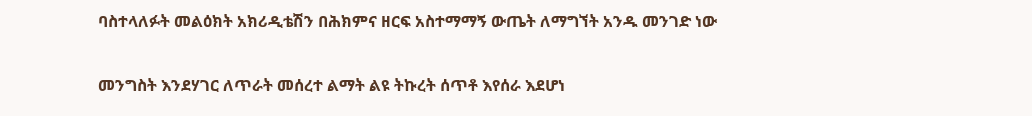ባስተላለፉት መልዕክት አክሪዲቴሽን በሕክምና ዘርፍ አስተማማኝ ውጤት ለማግኘት አንዱ መንገድ ነው

መንግስት እንደሃገር ለጥራት መሰረተ ልማት ልዩ ትኩረት ሰጥቶ እየሰራ እደሆነ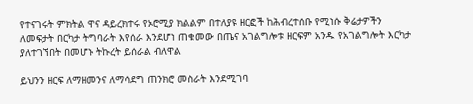የተናገሩት ምክትል ዋና ዳይረክተሩ የኦሮሚያ ክልልም በተለያዩ ዘርፎች ከሕብረተሰቡ የሚነሱ ቅሬታዎችን ለመፍታት በርካታ ትግባራት እየሰራ እንደሆነ ጠቁመው በጤና አገልግሎቱ ዘርፍም አንዱ የአገልግሎት እርካታ ያለተገኘበት በመሆኑ ትኩረት ይሰራል ብለዋል

ይህንን ዘርፍ ለማዘመንና ለማሳደግ ጠንክሮ መስራት እንደሚገባ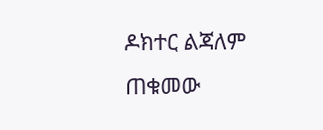ዶክተር ልጃለም ጠቁመው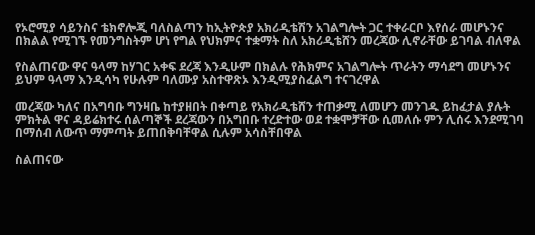የኦሮሚያ ሳይንስና ቴክኖሎጂ ባለስልጣን ከኢትዮጵያ አክሪዲቴሽን አገልግሎት ጋር ተቀራርቦ እየሰራ መሆኑንና በክልል የሚገኙ የመንግስትም ሆነ የግል የህክምና ተቋማት ስለ አክሪዲቴሸን መረጃው ሊኖራቸው ይገባል ብለዋል

የስልጠናው ዋና ዓላማ ከሃገር አቀፍ ደረጃ እንዲሁም በክልሉ የሕክምና አገልግሎት ጥራትን ማሳደግ መሆኑንና ይህም ዓላማ እንዲሳካ የሁሉም ባለሙያ አስተዋጽኦ እንዲሚያስፈልግ ተናገረዋል

መረጃው ካለና በአግባቡ ግንዛቤ ከተያዘበት በቀጣይ የአክሪዲቴሸን ተጠቃሚ ለመሆን መንገዱ ይከፈታል ያሉት ምክትል ዋና ዳይሬክተሩ ሰልጣኞች ደረጃውን በአግበቡ ተረድተው ወደ ተቋሞቻቸው ሲመለሱ ምን ሊሰሩ እንደሚገባ በማሰብ ለውጥ ማምጣት ይጠበቅባቸዋል ሲሉም አሳስቸበዋል

ስልጠናው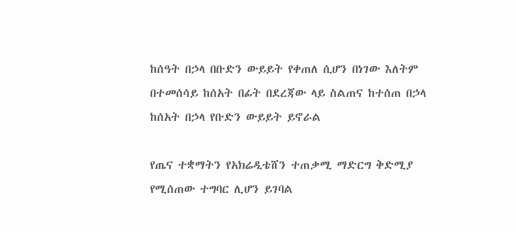ከሰዓት በኃላ በቡድን ውይይት የቀጠለ ሲሆን በነገው እለትም በተመሰሳይ ከሰአት በፊት በደረጃው ላይ ስልጠና ከተሰጠ በኃላ ከሰአት በኃላ የቡድን ውይይት ይኖራል

የጤና ተቋማትን የአክሬዲቴሸን ተጠቃሚ ማድርግ ቅድሚያ የሚሰጠው ተግባር ሊሆን ይገባል